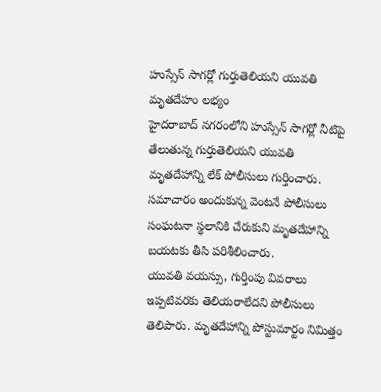హుస్సేన్ సాగర్లో గుర్తుతెలియని యువతి మృతదేహం లభ్యం
హైదరాబాద్ నగరంలోని హుస్సేన్ సాగర్లో నీటిపై తేలుతున్న గుర్తుతెలియని యువతి మృతదేహాన్ని లేక్ పోలీసులు గుర్తించారు. సమాచారం అందుకున్న వెంటనే పోలీసులు సంఘటనా స్థలానికి చేరుకుని మృతదేహాన్ని బయటకు తీసి పరిశీలించారు.
యువతి వయస్సు, గుర్తింపు వివరాలు ఇప్పటివరకు తెలియరాలేదని పోలీసులు తెలిపారు. మృతదేహాన్ని పోస్టుమార్టం నిమిత్తం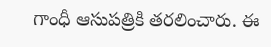గాంధీ ఆసుపత్రికి తరలించారు. ఈ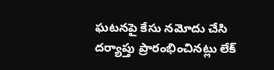ఘటనపై కేసు నమోదు చేసి దర్యాప్తు ప్రారంభించినట్లు లేక్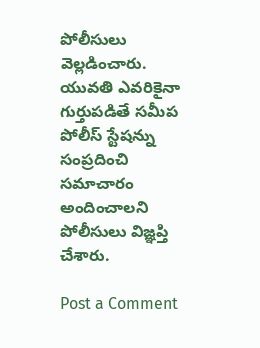పోలీసులు వెల్లడించారు.
యువతి ఎవరికైనా గుర్తుపడితే సమీప పోలీస్ స్టేషన్ను సంప్రదించి సమాచారం అందించాలని పోలీసులు విజ్ఞప్తి చేశారు.

Post a Comment